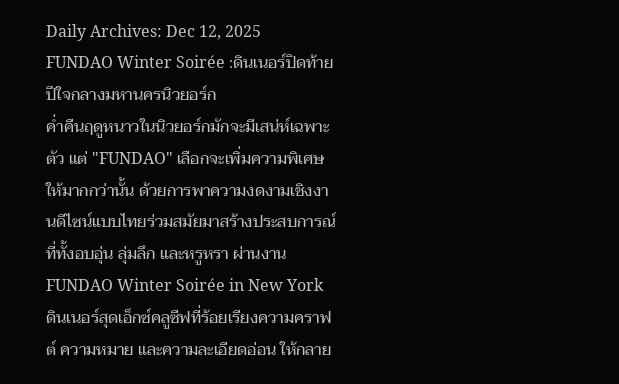Daily Archives: Dec 12, 2025
FUNDAO Winter Soirée :ดินเนอร์ปิดท้ายปีใจกลางมหานครนิวยอร์ก
ค่ำคืนฤดูหนาวในนิวยอร์กมักจะมีเสน่ห์เฉพาะตัว แต่ "FUNDAO" เลือกจะเพิ่มความพิเศษให้มากกว่านั้น ด้วยการพาความงดงามเชิงงานดีไซน์แบบไทยร่วมสมัยมาสร้างประสบการณ์ที่ทั้งอบอุ่น ลุ่มลึก และหรูหรา ผ่านงาน FUNDAO Winter Soirée in New York ดินเนอร์สุดเอ็กซ์คลูซีฟที่ร้อยเรียงความคราฟต์ ความหมาย และความละเอียดอ่อน ให้กลาย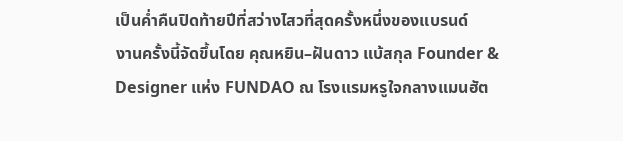เป็นค่ำคืนปิดท้ายปีที่สว่างไสวที่สุดครั้งหนึ่งของแบรนด์
งานครั้งนี้จัดขึ้นโดย คุณหยิน–ฝันดาว แบ้สกุล Founder & Designer แห่ง FUNDAO ณ โรงแรมหรูใจกลางแมนฮัต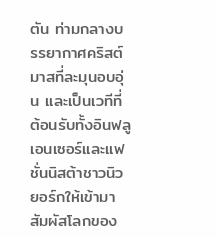ตัน ท่ามกลางบรรยากาศคริสต์มาสที่ละมุนอบอุ่น และเป็นเวทีที่ต้อนรับทั้งอินฟลูเอนเซอร์และแฟชั่นนิสต้าชาวนิวยอร์กให้เข้ามาสัมผัสโลกของ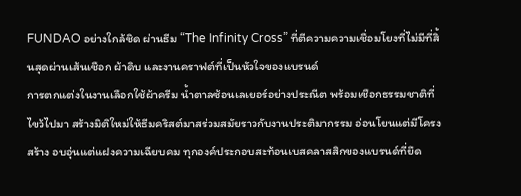FUNDAO อย่างใกล้ชิด ผ่านธีม “The Infinity Cross” ที่ตีความความเชื่อมโยงที่ไม่มีที่สิ้นสุดผ่านเส้นเชือก ผ้าดิบ และงานคราฟต์ที่เป็นหัวใจของแบรนด์
การตกแต่งในงานเลือกใช้ผ้าครีม น้ำตาลซ้อนเลเยอร์อย่างประณีต พร้อมเชือกธรรมชาติที่ไขว้ไปมา สร้างมิติใหม่ให้ธีมคริสต์มาสร่วมสมัยราวกับงานประติมากรรม อ่อนโยนแต่มีโครงสร้าง อบอุ่นแต่แฝงความเฉียบคม ทุกองค์ประกอบสะท้อนเบสคลาสสิกของแบรนด์ที่ยึด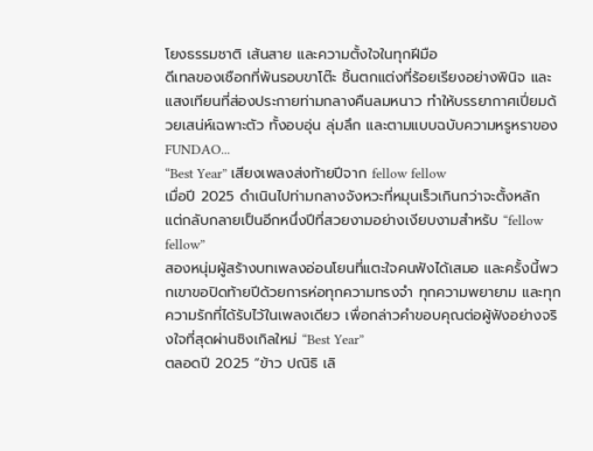โยงธรรมชาติ เส้นสาย และความตั้งใจในทุกฝีมือ
ดีเทลของเชือกที่พันรอบขาโต๊ะ ชิ้นตกแต่งที่ร้อยเรียงอย่างพินิจ และแสงเทียนที่ส่องประกายท่ามกลางคืนลมหนาว ทำให้บรรยากาศเปี่ยมด้วยเสน่ห์เฉพาะตัว ทั้งอบอุ่น ลุ่มลึก และตามแบบฉบับความหรูหราของ FUNDAO...
“Best Year” เสียงเพลงส่งท้ายปีจาก fellow fellow
เมื่อปี 2025 ดำเนินไปท่ามกลางจังหวะที่หมุนเร็วเกินกว่าจะตั้งหลัก แต่กลับกลายเป็นอีกหนึ่งปีที่สวยงามอย่างเงียบงามสำหรับ “fellow fellow”
สองหนุ่มผู้สร้างบทเพลงอ่อนโยนที่แตะใจคนฟังได้เสมอ และครั้งนี้พวกเขาขอปิดท้ายปีด้วยการห่อทุกความทรงจำ ทุกความพยายาม และทุกความรักที่ได้รับไว้ในเพลงเดียว เพื่อกล่าวคำขอบคุณต่อผู้ฟังอย่างจริงใจที่สุดผ่านซิงเกิลใหม่ “Best Year”
ตลอดปี 2025 “ข้าว ปณิธิ เลิ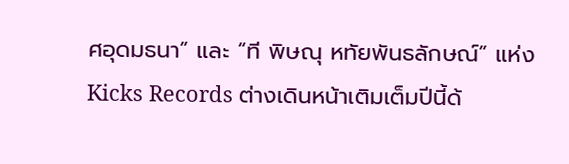ศอุดมธนา” และ “ที พิษณุ หทัยพันธลักษณ์” แห่ง Kicks Records ต่างเดินหน้าเติมเต็มปีนี้ด้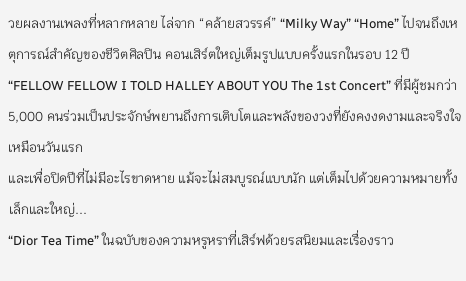วยผลงานเพลงที่หลากหลาย ไล่จาก “คล้ายสวรรค์” “Milky Way” “Home” ไปจนถึงเหตุการณ์สำคัญของชีวิตศิลปิน คอนเสิร์ตใหญ่เต็มรูปแบบครั้งแรกในรอบ 12 ปี “FELLOW FELLOW I TOLD HALLEY ABOUT YOU The 1st Concert” ที่มีผู้ชมกว่า 5,000 คนร่วมเป็นประจักษ์พยานถึงการเติบโตและพลังของวงที่ยังคงงดงามและจริงใจเหมือนวันแรก
และเพื่อปิดปีที่ไม่มีอะไรขาดหาย แม้จะไม่สมบูรณ์แบบนัก แต่เต็มไปด้วยความหมายทั้งเล็กและใหญ่...
“Dior Tea Time” ในฉบับของความหรูหราที่เสิร์ฟด้วยรสนิยมและเรื่องราว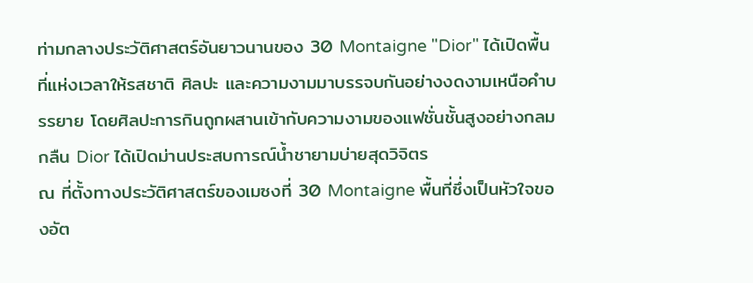ท่ามกลางประวัติศาสตร์อันยาวนานของ 30 Montaigne "Dior" ได้เปิดพื้นที่แห่งเวลาให้รสชาติ ศิลปะ และความงามมาบรรจบกันอย่างงดงามเหนือคำบรรยาย โดยศิลปะการกินถูกผสานเข้ากับความงามของแฟชั่นชั้นสูงอย่างกลมกลืน Dior ได้เปิดม่านประสบการณ์น้ำชายามบ่ายสุดวิจิตร
ณ ที่ตั้งทางประวัติศาสตร์ของเมซงที่ 30 Montaigne พื้นที่ซึ่งเป็นหัวใจของอัต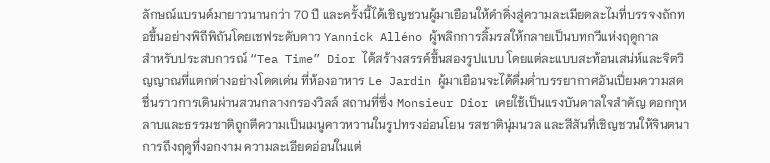ลักษณ์แบรนด์มายาวนานกว่า 70 ปี และครั้งนี้ได้เชิญชวนผู้มาเยือนให้ดำดิ่งสู่ความละเมียดละไมที่บรรจงถักทอขึ้นอย่างพิถีพิถันโดยเชฟระดับดาว Yannick Alléno ผู้พลิกการลิ้มรสให้กลายเป็นบทกวีแห่งฤดูกาล
สำหรับประสบการณ์ “Tea Time” Dior ได้สร้างสรรค์ขึ้นสองรูปแบบ โดยแต่ละแบบสะท้อนเสน่ห์และจิตวิญญาณที่แตกต่างอย่างโดดเด่น ที่ห้องอาหาร Le Jardin ผู้มาเยือนจะได้ดื่มด่ำบรรยากาศอันเปี่ยมความสดชื่นราวการเดินผ่านสวนกลางกรองวิลล์ สถานที่ซึ่ง Monsieur Dior เคยใช้เป็นแรงบันดาลใจสำคัญ ดอกกุหลาบและธรรมชาติถูกตีความเป็นเมนูคาวหวานในรูปทรงอ่อนโยน รสชาตินุ่มนวล และสีสันที่เชิญชวนให้จินตนาการถึงฤดูที่งอกงาม ความละเอียดอ่อนในแต่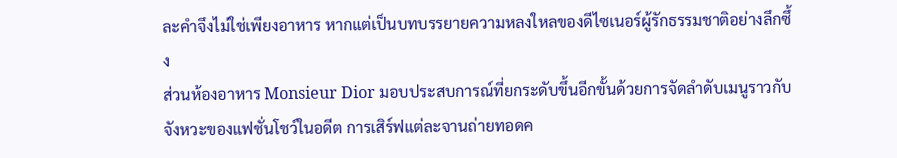ละคำจึงไม่ใช่เพียงอาหาร หากแต่เป็นบทบรรยายความหลงใหลของดีไซเนอร์ผู้รักธรรมชาติอย่างลึกซึ้ง
ส่วนห้องอาหาร Monsieur Dior มอบประสบการณ์ที่ยกระดับขึ้นอีกขั้นด้วยการจัดลำดับเมนูราวกับจังหวะของแฟชั่นโชว์ในอดีต การเสิร์ฟแต่ละจานถ่ายทอดค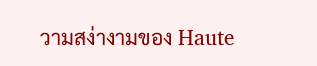วามสง่างามของ Haute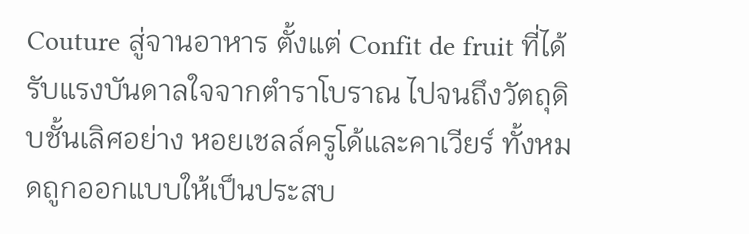Couture สู่จานอาหาร ตั้งแต่ Confit de fruit ที่ได้รับแรงบันดาลใจจากตำราโบราณ ไปจนถึงวัตถุดิบชั้นเลิศอย่าง หอยเชลล์ครูโด้และคาเวียร์ ทั้งหมดถูกออกแบบให้เป็นประสบ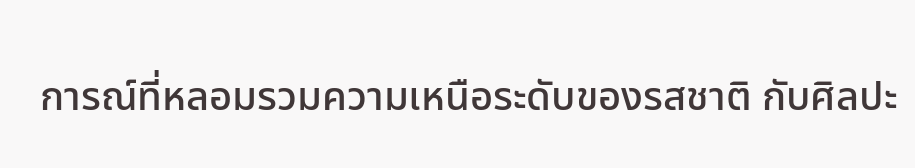การณ์ที่หลอมรวมความเหนือระดับของรสชาติ กับศิลปะ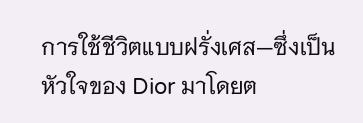การใช้ชีวิตแบบฝรั่งเศส—ซึ่งเป็นหัวใจของ Dior มาโดยต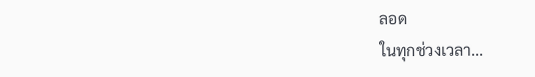ลอด
ในทุกช่วงเวลา...